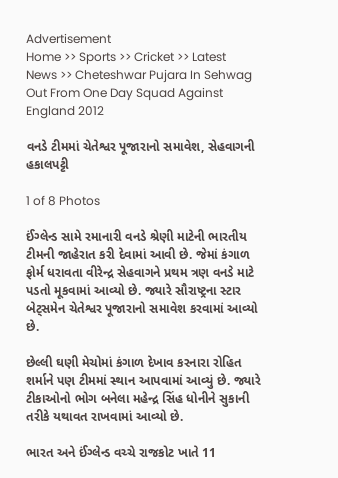Advertisement
Home >> Sports >> Cricket >> Latest News >> Cheteshwar Pujara In Sehwag Out From One Day Squad Against England 2012

વનડે ટીમમાં ચેતેશ્વર પૂજારાનો સમાવેશ, સેહવાગની હકાલપટ્ટી

1 of 8 Photos

ઈંગ્લેન્ડ સામે રમાનારી વનડે શ્રેણી માટેની ભારતીય ટીમની જાહેરાત કરી દેવામાં આવી છે. જેમાં કંગાળ ફોર્મ ધરાવતા વીરેન્દ્ર સેહવાગને પ્રથમ ત્રણ વનડે માટે પડતો મૂકવામાં આવ્યો છે. જ્યારે સૌરાષ્ટ્રના સ્ટાર બેટ્સમેન ચેતેશ્વર પૂજારાનો સમાવેશ કરવામાં આવ્યો છે.

છેલ્લી ઘણી મેચોમાં કંગાળ દેખાવ કરનારા રોહિત શર્માને પણ ટીમમાં સ્થાન આપવામાં આવ્યું છે. જ્યારે ટીકાઓનો ભોગ બનેલા મહેન્દ્ર સિંહ ધોનીને સુકાની તરીકે યથાવત રાખવામાં આવ્યો છે.

ભારત અને ઈંગ્લેન્ડ વચ્ચે રાજકોટ ખાતે 11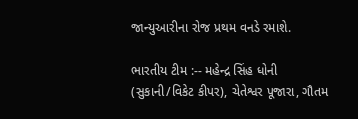જાન્યુઆરીના રોજ પ્રથમ વનડે રમાશે.

ભારતીય ટીમ :-- મહેન્દ્ર સિંહ ધોની (સુકાની/વિકેટ કીપર), ચેતેશ્વર પૂજારા, ગૌતમ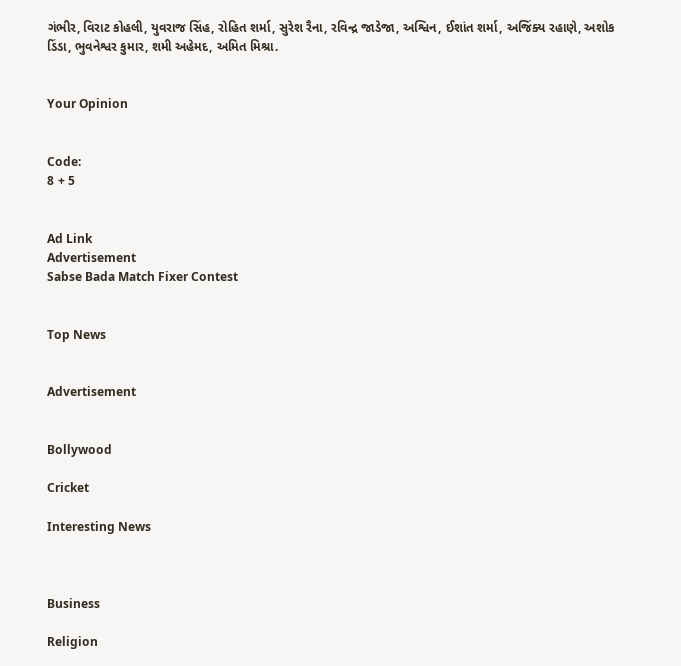ગંભીર, વિરાટ કોહલી, યુવરાજ સિંહ, રોહિત શર્મા, સુરેશ રૈના, રવિન્દ્ર જાડેજા, અશ્વિન, ઈશાંત શર્મા, અજિંક્ય રહાણે, અશોક ડિંડા, ભુવનેશ્વર કુમાર, શમી અહેમદ, અમિત મિશ્રા.


Your Opinion


Code:
8 + 5


Ad Link
Advertisement
Sabse Bada Match Fixer Contest


Top News


Advertisement


Bollywood

Cricket

Interesting News



Business

Religion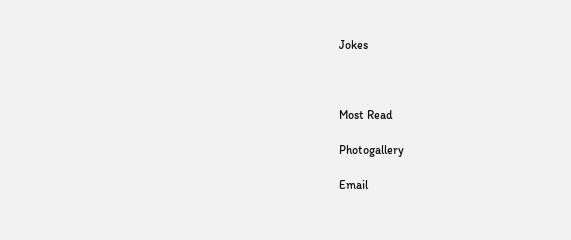Jokes



Most Read

Photogallery

Email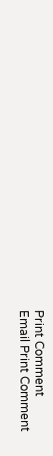Print Comment
Email Print Comment